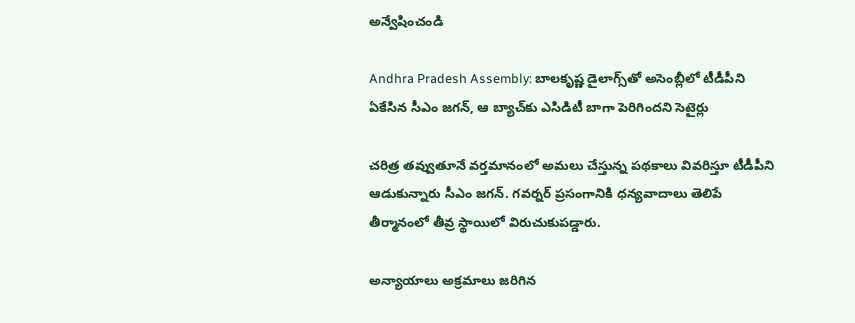అన్వేషించండి

Andhra Pradesh Assembly: బాలకృష్ణ డైలాగ్స్‌తో అసెంబ్లీలో టీడీపీని ఏకేసిన సీఎం జగన్, ఆ బ్యాచ్‌కు ఎసిడిటీ బాగా పెరిగిందని సెటైర్లు

చరిత్ర తవ్వుతూనే వర్తమానంలో అమలు చేస్తున్న పథకాలు వివరిస్తూ టీడీపీని ఆడుకున్నారు సీఎం జగన్. గవర్నర్ ప్రసంగానికి ధన్యవాదాలు తెలిపే తీర్మానంలో తీవ్ర స్థాయిలో విరుచుకుపడ్డారు.

అన్యాయాలు అక్రమాలు జరిగిన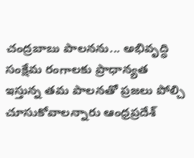చంద్రబాబు పాలనను... అభివృద్ధి సంక్షేమ రంగాలకు ప్రాధాన్యత ఇస్తున్న తమ పాలనతో ప్రజలు పోల్చి చూసుకోవాలన్నారు ఆంధ్రప్రదేశ్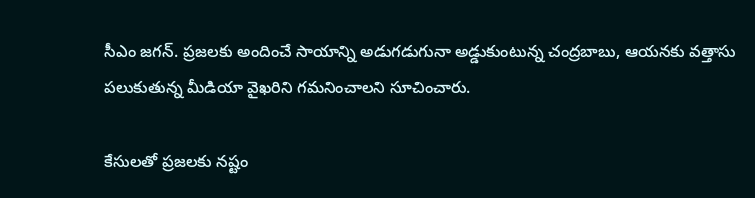సీఎం జగన్. ప్రజలకు అందించే సాయాన్ని అడుగడుగునా అడ్డుకుంటున్న చంద్రబాబు, ఆయనకు వత్తాసు పలుకుతున్న మీడియా వైఖరిని గమనించాలని సూచించారు.

కేసులతో ప్రజలకు నష్టం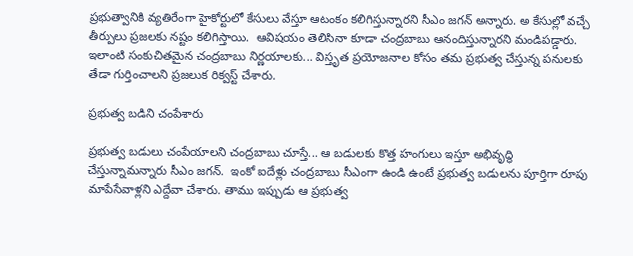ప్రభుత్వానికి వ్యతిరేంగా హైకోర్టులో కేసులు వేస్తూ ఆటంకం కలిగిస్తున్నారని సీఎం జగన్ అన్నారు. అ కేసుల్లో వచ్చే తీర్పులు ప్రజలకు నష్టం కలిగిస్తాయి.  ఆవిషయం తెలిసినా కూడా చంద్రబాబు ఆనందిస్తున్నారని మండిపడ్డారు. ఇలాంటి సంకుచితమైన చంద్రబాబు నిర్ణయాలకు... విస్తృత ప్రయోజనాల కోసం తమ ప్రభుత్వ చేస్తున్న పనులకు తేడా గుర్తించాలని ప్రజలుక రిక్వస్ట్ చేశారు.

ప్రభుత్వ బడిని చంపేశారు

ప్రభుత్వ బడులు చంపేయాలని చంద్రబాబు చూస్తే... ఆ బడులకు కొత్త హంగులు ఇస్తూ అభివృద్ధి చేస్తున్నామన్నారు సీఎం జగన్.  ఇంకో ఐదేళ్లు చంద్రబాబు సీఎంగా ఉండి ఉంటే ప్రభుత్వ బడులను పూర్తిగా రూపు మాపేసేవాళ్లని ఎద్దేవా చేశారు. తాము ఇప్పుడు ఆ ప్రభుత్వ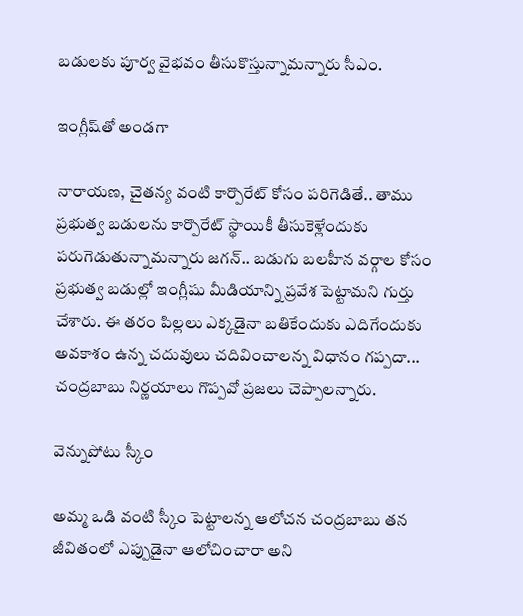బడులకు పూర్వ వైభవం తీసుకొస్తున్నామన్నారు సీఎం.

ఇంగ్లీష్‌తో అండగా

నారాయణ, చైతన్య వంటి కార్పొరేట్‌ కోసం పరిగెడితే.. తాము ప్రభుత్వ బడులను కార్పొరేట్ స్థాయికీ తీసుకెళ్లేందుకు పరుగెడుతున్నామన్నారు జగన్.. బడుగు బలహీన వర్గాల కోసం ప్రభుత్వ బడుల్లో ఇంగ్లీషు మీడియాన్ని ప్రవేశ పెట్టామని గుర్తు చేశారు. ఈ తరం పిల్లలు ఎక్కడైనా బతికేందుకు ఎదిగేందుకు అవకాశం ఉన్న చదువులు చదివించాలన్న విధానం గప్పదా... చంద్రబాబు నిర్ణయాలు గొప్పవో ప్రజలు చెప్పాలన్నారు.

వెన్నుపోటు స్కీం

అమ్మ ఒడి వంటి స్కీం పెట్టాలన్న ఆలోచన చంద్రబాబు తన జీవితంలో ఎప్పుడైనా ఆలోచించారా అని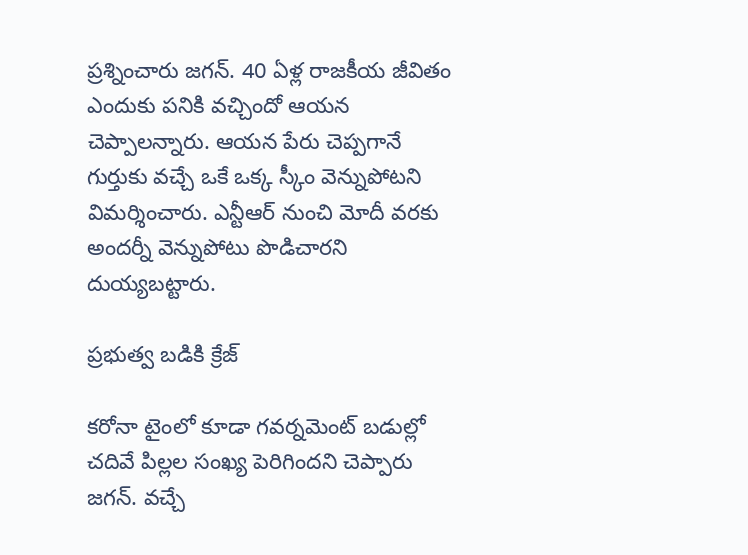ప్రశ్నించారు జగన్. 40 ఏళ్ల రాజకీయ జీవితం ఎందుకు పనికి వచ్చిందో ఆయన చెప్పాలన్నారు. ఆయన పేరు చెప్పగానే గుర్తుకు వచ్చే ఒకే ఒక్క స్కీం వెన్నుపోటని విమర్శించారు. ఎన్టీఆర్‌ నుంచి మోదీ వరకు అందర్నీ వెన్నుపోటు పొడిచారని దుయ్యబట్టారు.

ప్రభుత్వ బడికి క్రేజ్

కరోనా టైంలో కూడా గవర్నమెంట్‌ బడుల్లో చదివే పిల్లల సంఖ్య పెరిగిందని చెప్పారు జగన్. వచ్చే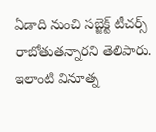ఏడాది నుంచి సబ్జెక్ట్ టీచర్స్‌ రాబోతుతన్నారని తెలిపారు. ఇలాంటి వినూత్న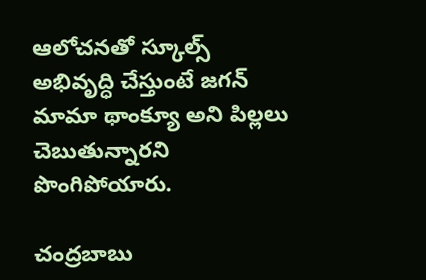ఆలోచనతో స్కూల్స్ అభివృద్ధి చేస్తుంటే జగన్ మామా థాంక్యూ అని పిల్లలు చెబుతున్నారని పొంగిపోయారు.

చంద్రబాబు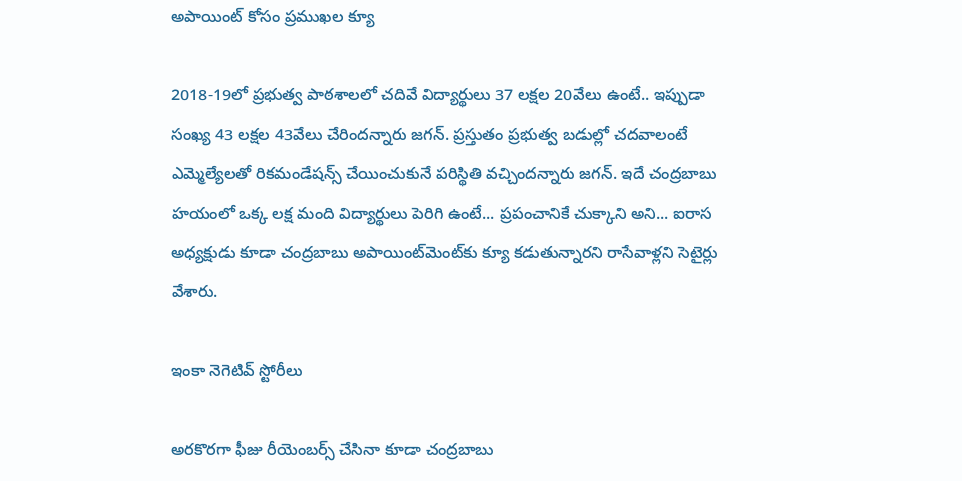అపాయింట్‌ కోసం ప్రముఖల క్యూ

2018-19లో ప్రభుత్వ పాఠశాలలో చదివే విద్యార్థులు 37 లక్షల 20వేలు ఉంటే.. ఇప్పుడా సంఖ్య 43 లక్షల 43వేలు చేరిందన్నారు జగన్. ప్రస్తుతం ప్రభుత్వ బడుల్లో చదవాలంటే ఎమ్మెల్యేలతో రికమండేషన్స్‌ చేయించుకునే పరిస్థితి వచ్చిందన్నారు జగన్. ఇదే చంద్రబాబు హయంలో ఒక్క లక్ష మంది విద్యార్థులు పెరిగి ఉంటే... ప్రపంచానికే చుక్కాని అని... ఐరాస అధ్యక్షుడు కూడా చంద్రబాబు అపాయింట్‌మెంట్‌కు క్యూ కడుతున్నారని రాసేవాళ్లని సెటైర్లు వేశారు.

ఇంకా నెగెటివ్‌ స్టోరీలు

అరకొరగా ఫీజు రీయెంబర్స్‌ చేసినా కూడా చంద్రబాబు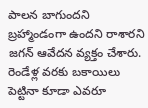పాలన బాగుందని బ్రహ్మాండంగా ఉందని రాశారని జగన్ ఆవేదన వ్యక్తం చేశారు. రెండేళ్ల వరకు బకాయిలు పెట్టినా కూడా ఎవరూ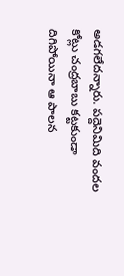అడగలేదన్నారు. పద్దెనిమిది వందల కోట్లు చంద్రబాబు కట్టకుండా దిగిపోయినా ఆ పాలన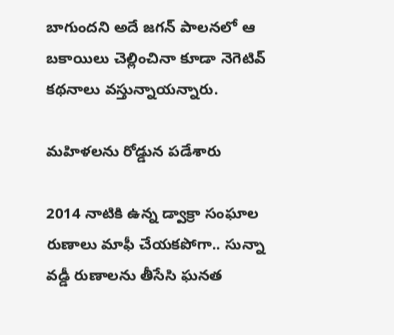బాగుందని అదే జగన్ పాలనలో ఆ బకాయిలు చెల్లించినా కూడా నెగెటివ్‌ కథనాలు వస్తున్నాయన్నారు.

మహిళలను రోడ్డున పడేశారు

2014 నాటికి ఉన్న డ్వాక్రా సంఘాల రుణాలు మాఫీ చేయకపోగా.. సున్నా  వడ్డీ రుణాలను తీసేసి ఘనత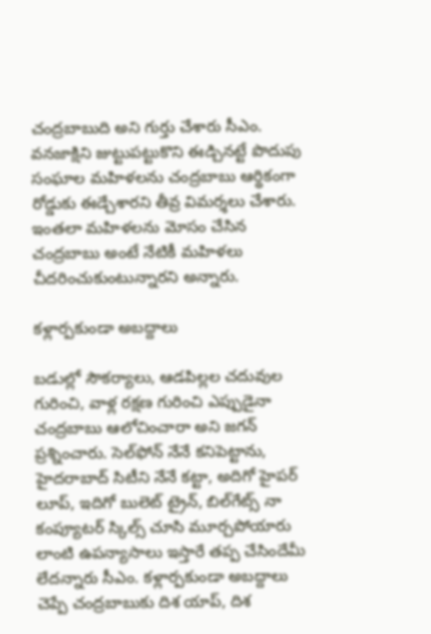చంద్రబాబుది అని గుర్తు చేశారు సీఎం. వనజాక్షిని జుట్టుపట్టుకొని ఈడ్చినట్టే పొదుపు సంఘాల మహిళలను చంద్రబాబు ఆర్థికంగా రోడ్డుకు ఈడ్చేశారని తీవ్ర విమర్శలు చేశారు. ఇంతలా మహిళలను మోసం చేసిన చంద్రబాబు అంటే నేటికీ మహిళలు చీదరించుకుంటున్నారని అన్నారు.

కళ్లార్పకుండా అబద్దాలు

బడుల్లో సౌకర్యాలు, ఆడపిల్లల చదువుల గురించి, వాళ్ల రక్షణ గురించి ఎప్పుడైనా చంద్రబాబు ఆలోచించారా అని జగన్ ప్రశ్నించారు. సెల్‌ఫోన్ నేనే కనిపెట్టాను, హైదరాబాద్ సిటీని నేనే కట్టా, అదిగో హైపర్‌ లూప్, ఇదిగో బులెట్‌ ట్రైన్, బిల్‌గేట్స్‌ నా కంప్యూటర్‌ స్కిల్స్‌ చూసి మూర్చపోయారు లాంటి ఉపన్యాసాలు ఇస్తారే తప్ప చేసిందేమీ లేదన్నారు సీఎం. కళ్లార్పకుండా అబద్దాలు చెప్పే చంద్రబాబుకు దిశ యాప్, దిశ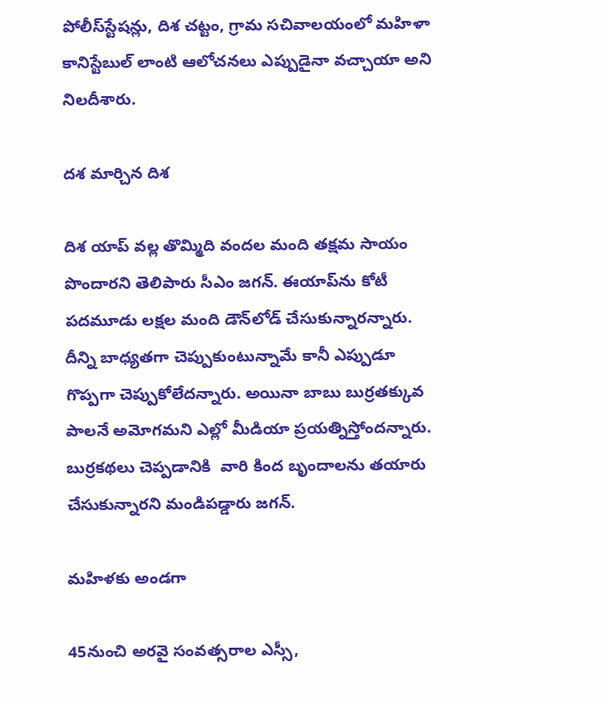పోలీస్‌స్టేషన్లు, దిశ చట్టం, గ్రామ సచివాలయంలో మహిళా కానిస్టేబుల్‌ లాంటి ఆలోచనలు ఎప్పుడైనా వచ్చాయా అని నిలదీశారు.

దశ మార్చిన దిశ

దిశ యాప్‌ వల్ల తొమ్మిది వందల మంది తక్షమ సాయం పొందారని తెలిపారు సీఎం జగన్. ఈయాప్‌ను కోటీ పదమూడు లక్షల మంది డౌన్‌లోడ్ చేసుకున్నారన్నారు. దీన్ని బాధ్యతగా చెప్పుకుంటున్నామే కానీ ఎప్పుడూ గొప్పగా చెప్పుకోలేదన్నారు. అయినా బాబు బుర్రతక్కువ పాలనే అమోగమని ఎల్లో మీడియా ప్రయత్నిస్తోందన్నారు. బుర్రకథలు చెప్పడానికి  వారి కింద బృందాలను తయారు చేసుకున్నారని మండిపడ్డారు జగన్.

మహిళకు అండగా

45నుంచి అరవై సంవత్సరాల ఎస్సీ,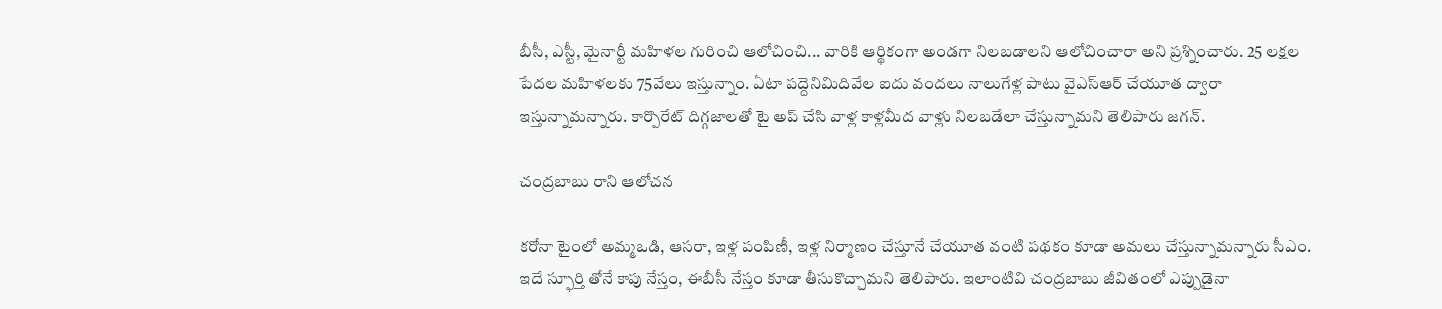బీసీ, ఎస్టీ, మైనార్టీ మహిళల గురించి ఆలోచించి... వారికి ఆర్థికంగా అండగా నిలబడాలని ఆలోచించారా అని ప్రశ్నించారు. 25 లక్షల పేదల మహిళలకు 75వేలు ఇస్తున్నాం. ఏటా పద్దెనిమిదివేల ఐదు వందలు నాలుగేళ్ల పాటు వైఎస్‌ఆర్ చేయూత ద్వారా ఇస్తున్నామన్నారు. కార్పొరేట్‌ దిగ్గజాలతో టై అప్‌ చేసి వాళ్ల కాళ్లమీద వాళ్లు నిలబడేలా చేస్తున్నామని తెలిపారు జగన్.

చంద్రబాబు రాని ఆలోచన

కరోనా టైంలో అమ్మఒడి, ఆసరా, ఇళ్ల పంపిణీ, ఇళ్ల నిర్మాణం చేస్తూనే చేయూత వంటి పథకం కూడా అమలు చేస్తున్నామన్నారు సీఎం. ఇదే స్ఫూర్తి తోనే కాపు నేస్తం, ఈబీసీ నేస్తం కూడా తీసుకొచ్చామని తెలిపారు. ఇలాంటివి చంద్రబాబు జీవితంలో ఎప్పుడైనా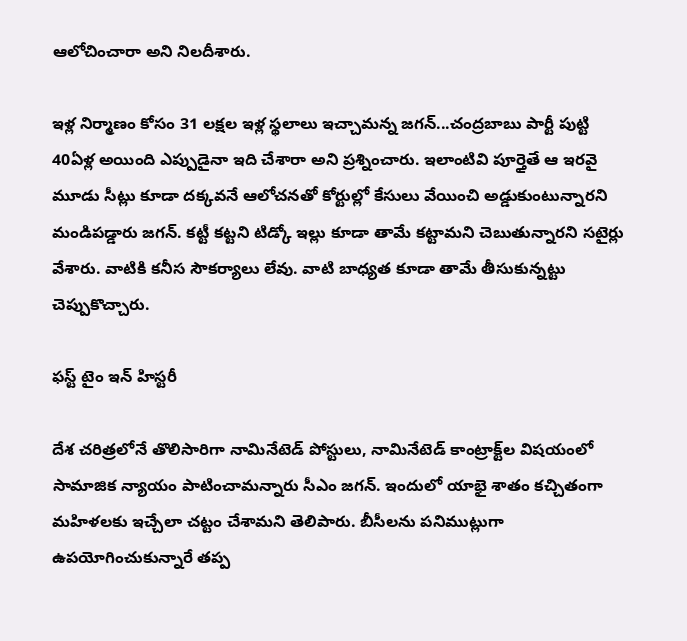ఆలోచించారా అని నిలదీశారు.

ఇళ్ల నిర్మాణం కోసం 31 లక్షల ఇళ్ల స్థలాలు ఇచ్చామన్న జగన్...చంద్రబాబు పార్టీ పుట్టి 40ఏళ్ల అయింది ఎప్పుడైనా ఇది చేశారా అని ప్రశ్నించారు. ఇలాంటివి పూర్తైతే ఆ ఇరవై మూడు సీట్లు కూడా దక్కవనే ఆలోచనతో కోర్టుల్లో కేసులు వేయించి అడ్డుకుంటున్నారని మండిపడ్డారు జగన్. కట్టీ కట్టని టిడ్కో ఇల్లు కూడా తామే కట్టామని చెబుతున్నారని సటైర్లు వేశారు. వాటికి కనీస సౌకర్యాలు లేవు. వాటి బాధ్యత కూడా తామే తీసుకున్నట్టు చెప్పుకొచ్చారు.

ఫస్ట్‌ టైం ఇన్ హిస్టరీ

దేశ చరిత్రలోనే తొలిసారిగా నామినేటెడ్ పోస్టులు, నామినేటెడ్‌ కాంట్రాక్ట్‌ల విషయంలో సామాజిక న్యాయం పాటించామన్నారు సీఎం జగన్. ఇందులో యాభై శాతం కచ్చితంగా మహిళలకు ఇచ్చేలా చట్టం చేశామని తెలిపారు. బీసీలను పనిముట్లుగా ఉపయోగించుకున్నారే తప్ప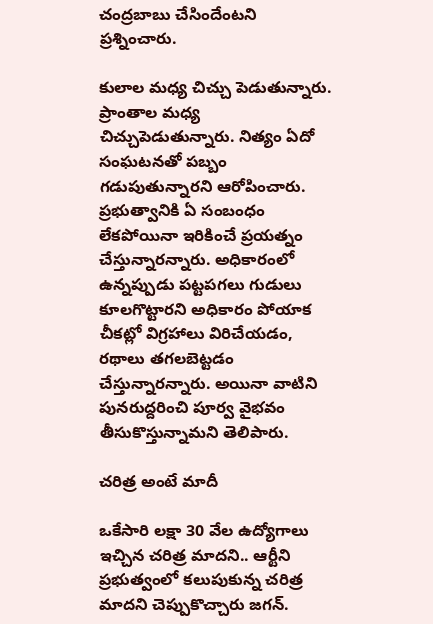చంద్రబాబు చేసిందేంటని ప్రశ్నించారు.

కులాల మధ్య చిచ్చు పెడుతున్నారు. ప్రాంతాల మధ్య చిచ్చుపెడుతున్నారు. నిత్యం ఏదో సంఘటనతో పబ్బం గడుపుతున్నారని ఆరోపించారు. ప్రభుత్వానికి ఏ సంబంధం లేకపోయినా ఇరికించే ప్రయత్నం చేస్తున్నారన్నారు. అధికారంలో ఉన్నప్పుడు పట్టపగలు గుడులు కూలగొట్టారని అధికారం పోయాక చీకట్లో విగ్రహాలు విరిచేయడం, రథాలు తగలబెట్టడం చేస్తున్నారన్నారు. అయినా వాటిని పునరుద్దరించి పూర్వ వైభవం తీసుకొస్తున్నామని తెలిపారు.

చరిత్ర అంటే మాదీ

ఒకేసారి లక్షా 30 వేల ఉద్యోగాలు ఇచ్చిన చరిత్ర మాదని.. ఆర్టీని ప్రభుత్వంలో కలుపుకున్న చరిత్ర  మాదని చెప్పుకొచ్చారు జగన్.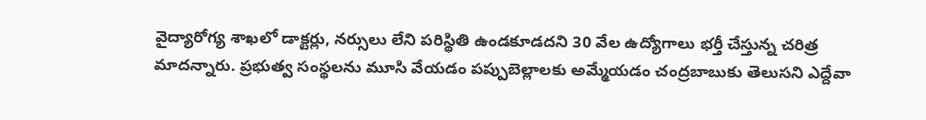వైద్యారోగ్య శాఖలో డాక్టర్లు, నర్సులు లేని పరిస్థితి ఉండకూడదని 30 వేల ఉద్యోగాలు భర్తీ చేస్తున్న చరిత్ర మాదన్నారు. ప్రభుత్వ సంస్థలను మూసి వేయడం పప్పుబెల్లాలకు అమ్మేయడం చంద్రబాబుకు తెలుసని ఎద్దేవా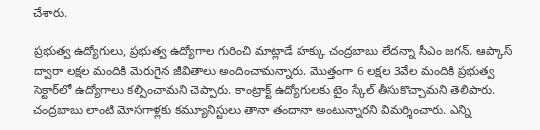చేశారు.

ప్రభుత్వ ఉద్యోగులు, ప్రభుత్వ ఉద్యోగాల గురించి మాట్లాడే హక్కు చంద్రబాబు లేదన్నా సీఎం జగన్. ఆప్కాస్‌ ద్వారా లక్షల మందికి మెరుగైన జీవితాలు అందించామన్నారు. మొత్తంగా 6 లక్షల 3వేల మందికి ప్రభుత్వ సెక్టార్‌లో ఉద్యోగాలు కల్పించామని చెప్పారు. కాంట్రాక్ట్ ఉద్యోగులకు టైం స్కేల్‌ తీసుకొచ్చామని తెలిపారు. చంద్రబాబు లాంటి మోసగాళ్లకు కమ్యూనిస్టులు తానా తందానా అంటున్నారని విమర్శించారు. ఎన్ని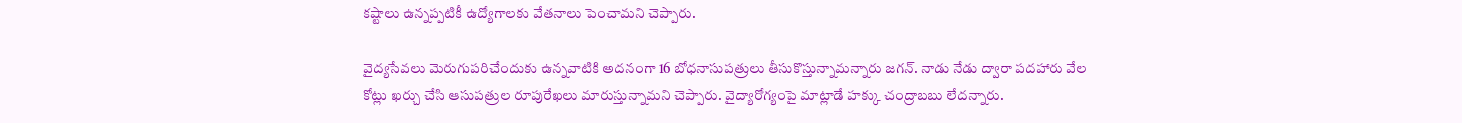కష్టాలు ఉన్నప్పటికీ ఉద్యోగాలకు వేతనాలు పెంచామని చెప్పారు.

వైద్యసేవలు మెరుగుపరిచేందుకు ఉన్నవాటికి అదనంగా 16 బోధనాసుపత్రులు తీసుకొస్తున్నామన్నారు జగన్. నాడు నేడు ద్వారా పదహారు వేల కోట్లు ఖర్చు చేసి ఆసుపత్రుల రూపురేఖలు మారుస్తున్నామని చెప్పారు. వైద్యారోగ్యంపై మాట్లాడే హక్కు చంద్రాబబు లేదన్నారు.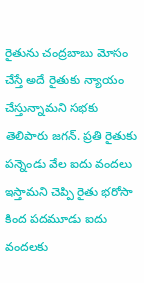రైతును చంద్రబాబు మోసం చేస్తే అదే రైతుకు న్యాయం చేస్తున్నామని సభకు తెలిపారు జగన్. ప్రతి రైతుకు పన్నెండు వేల ఐదు వందలు ఇస్తామని చెప్పి రైతు భరోసా కింద పదమూడు ఐదు వందలకు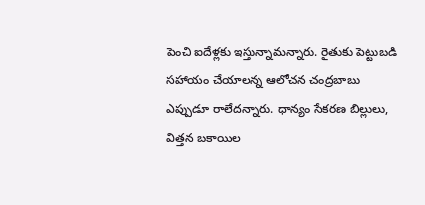పెంచి ఐదేళ్లకు ఇస్తున్నామన్నారు. రైతుకు పెట్టుబడి సహాయం చేయాలన్న ఆలోచన చంద్రబాబు ఎప్పుడూ రాలేదన్నారు. ధాన్యం సేకరణ బిల్లులు, విత్తన బకాయిల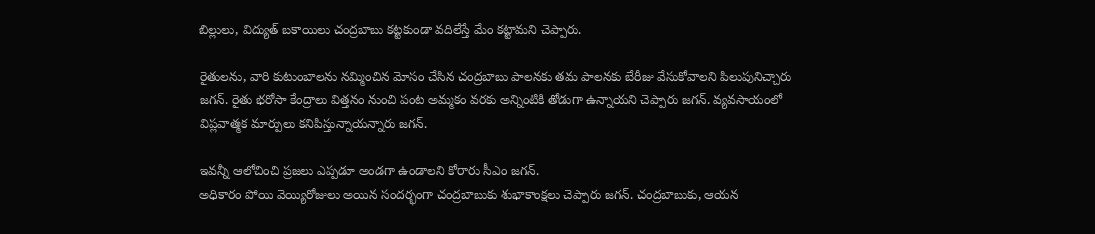బిల్లులు, విద్యుత్‌ బకాయిలు చంద్రబాబు కట్టకుండా వదిలేస్తే మేం కట్టామని చెప్పారు.

రైతులను, వారి కుటుంబాలను నమ్మించిన మోసం చేసిన చంద్రబాబు పాలనకు తమ పాలనకు బేరీజు వేసుకోవాలని పిలుపునిచ్చారు జగన్. రైతు భరోసా కేంద్రాలు విత్తనం నుంచి పంట అమ్మకం వరకు అన్నింటికి తోడుగా ఉన్నాయని చెప్పారు జగన్. వ్యవసాయంలో విప్లవాత్మక మార్పులు కనిపిస్తున్నాయన్నారు జగన్.

ఇవన్నీ ఆలోచించి ప్రజలు ఎప్పడూ అండగా ఉండాలని కోరారు సీఎం జగన్.
అధికారం పోయి వెయ్యిరోజులు అయిన సందర్భంగా చంద్రబాబుకు శుభాకాంక్షలు చెప్పారు జగన్. చంద్రబాబుకు, ఆయన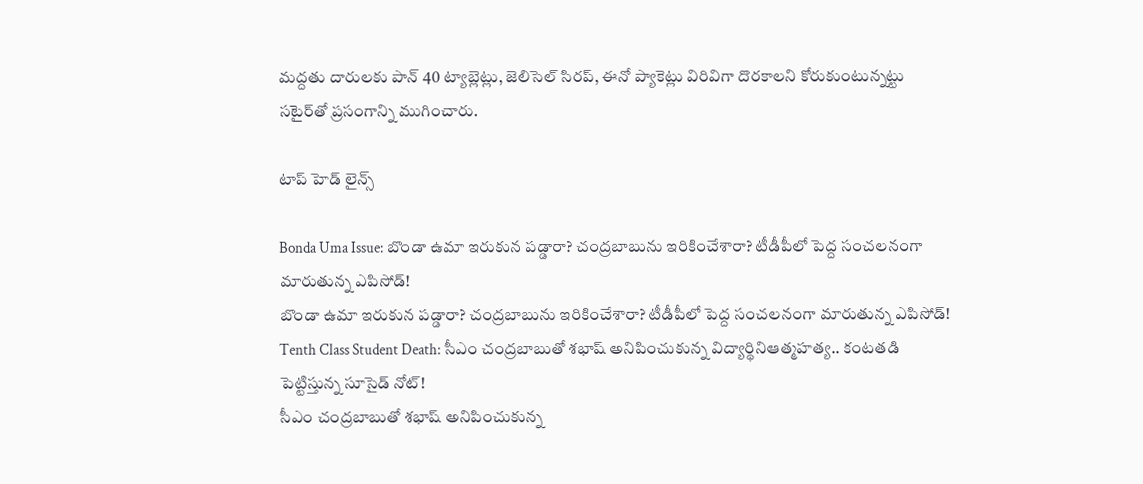మద్దతు దారులకు పాన్ 40 ట్యాబ్లెట్లు, జెలిసెల్ సిరప్‌, ఈనో ప్యాకెట్లు విరివిగా దొరకాలని కోరుకుంటున్నట్టు సటైర్‌తో ప్రసంగాన్ని ముగించారు.

టాప్ హెడ్ లైన్స్

Bonda Uma Issue: బొండా ఉమా ఇరుకున పడ్డారా? చంద్రబాబును ఇరికించేశారా? టీడీపీలో పెద్ద సంచలనంగా మారుతున్న ఎపిసోడ్‌!
బొండా ఉమా ఇరుకున పడ్డారా? చంద్రబాబును ఇరికించేశారా? టీడీపీలో పెద్ద సంచలనంగా మారుతున్న ఎపిసోడ్‌!
Tenth Class Student Death: సీఎం చంద్రబాబుతో శభాష్ అనిపించుకున్న విద్యార్థినిఆత్మహత్య.. కంటతడి పెట్టిస్తున్న సూసైడ్ నోట్!
సీఎం చంద్రబాబుతో శభాష్ అనిపించుకున్న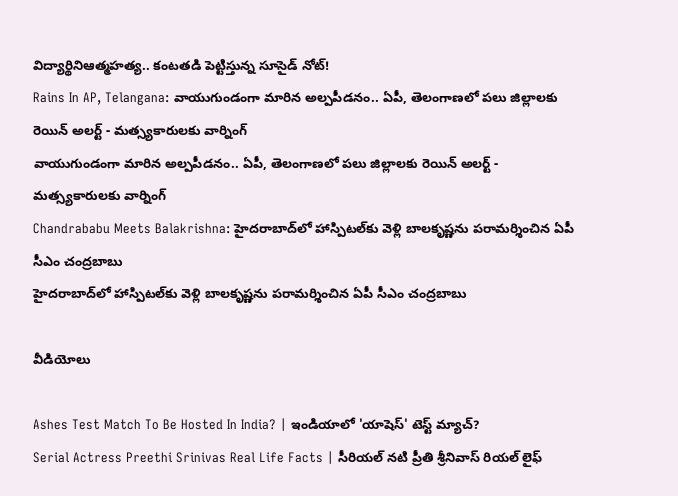విద్యార్థినిఆత్మహత్య.. కంటతడి పెట్టిస్తున్న సూసైడ్ నోట్!
Rains In AP, Telangana: వాయుగుండంగా మారిన అల్పపీడనం.. ఏపీ, తెలంగాణలో పలు జిల్లాలకు రెయిన్ అలర్ట్ - మత్స్యకారులకు వార్నింగ్
వాయుగుండంగా మారిన అల్పపీడనం.. ఏపీ, తెలంగాణలో పలు జిల్లాలకు రెయిన్ అలర్ట్ - మత్స్యకారులకు వార్నింగ్
Chandrababu Meets Balakrishna: హైదరాబాద్‌లో హాస్పిటల్‌కు వెళ్లి బాలకృష్ణను పరామర్శించిన ఏపీ సీఎం చంద్రబాబు
హైదరాబాద్‌లో హాస్పిటల్‌కు వెళ్లి బాలకృష్ణను పరామర్శించిన ఏపీ సీఎం చంద్రబాబు

వీడియోలు

Ashes Test Match To Be Hosted In India? | ఇండియాలో 'యాషెస్' టెస్ట్ మ్యాచ్?
Serial Actress Preethi Srinivas Real Life Facts | సీరియల్ నటి ప్రీతి శ్రీనివాస్ రియల్ లైఫ్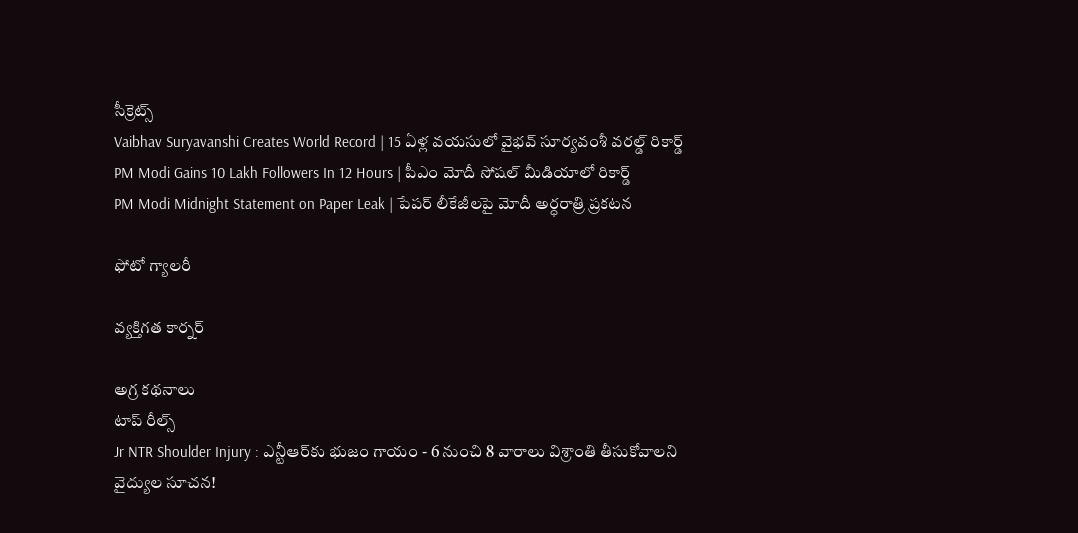సీక్రెట్స్
Vaibhav Suryavanshi Creates World Record | 15 ఏళ్ల వయసులో వైభవ్ సూర్యవంశీ వరల్డ్ రికార్డ్
PM Modi Gains 10 Lakh Followers In 12 Hours | పీఎం మోదీ సోషల్ మీడియాలో రికార్డ్
PM Modi Midnight Statement on Paper Leak | పేపర్ లీకేజీలపై మోదీ అర్ధరాత్రి ప్రకటన

ఫోటో గ్యాలరీ

వ్యక్తిగత కార్నర్

అగ్ర కథనాలు
టాప్ రీల్స్
Jr NTR Shoulder Injury : ఎన్టీఆర్‌కు భుజం గాయం - 6 నుంచి 8 వారాలు విశ్రాంతి తీసుకోవాలని వైద్యుల సూచన!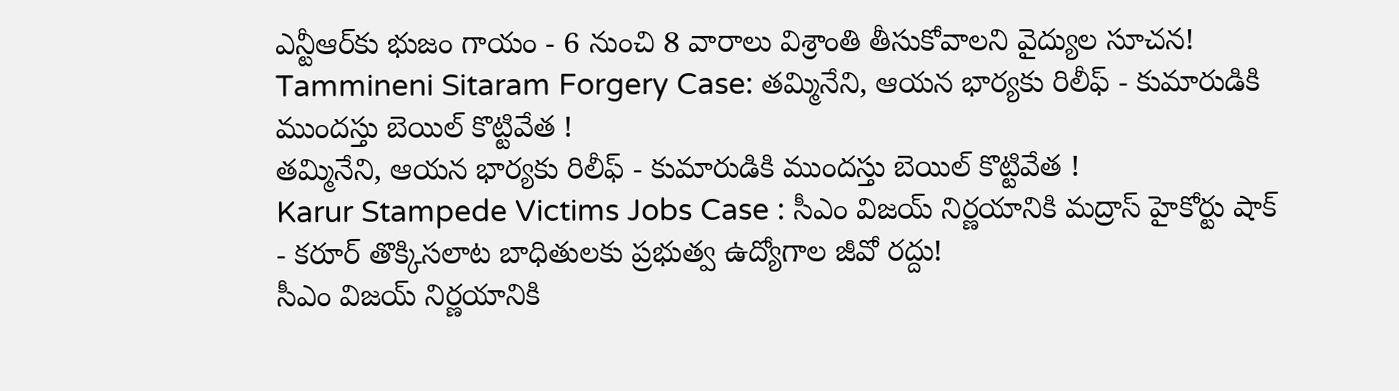ఎన్టీఆర్‌కు భుజం గాయం - 6 నుంచి 8 వారాలు విశ్రాంతి తీసుకోవాలని వైద్యుల సూచన!
Tammineni Sitaram Forgery Case: తమ్మినేని, ఆయన భార్యకు రిలీఫ్ - కుమారుడికి ముందస్తు బెయిల్ కొట్టివేత !
తమ్మినేని, ఆయన భార్యకు రిలీఫ్ - కుమారుడికి ముందస్తు బెయిల్ కొట్టివేత !
Karur Stampede Victims Jobs Case : సీఎం విజయ్ నిర్ణయానికి మద్రాస్ హైకోర్టు షాక్ - కరూర్ తొక్కిసలాట బాధితులకు ప్రభుత్వ ఉద్యోగాల జీవో రద్దు!
సీఎం విజయ్ నిర్ణయానికి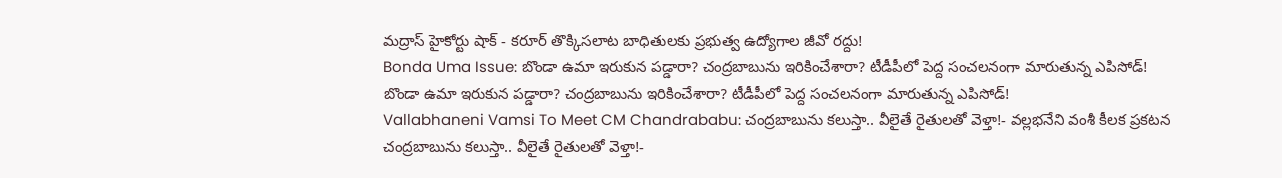మద్రాస్ హైకోర్టు షాక్ - కరూర్ తొక్కిసలాట బాధితులకు ప్రభుత్వ ఉద్యోగాల జీవో రద్దు!
Bonda Uma Issue: బొండా ఉమా ఇరుకున పడ్డారా? చంద్రబాబును ఇరికించేశారా? టీడీపీలో పెద్ద సంచలనంగా మారుతున్న ఎపిసోడ్‌!
బొండా ఉమా ఇరుకున పడ్డారా? చంద్రబాబును ఇరికించేశారా? టీడీపీలో పెద్ద సంచలనంగా మారుతున్న ఎపిసోడ్‌!
Vallabhaneni Vamsi To Meet CM Chandrababu: చంద్రబాబును కలుస్తా.. వీలైతే రైతులతో వెళ్తా!- వల్లభనేని వంశీ కీలక ప్రకటన
చంద్రబాబును కలుస్తా.. వీలైతే రైతులతో వెళ్తా!-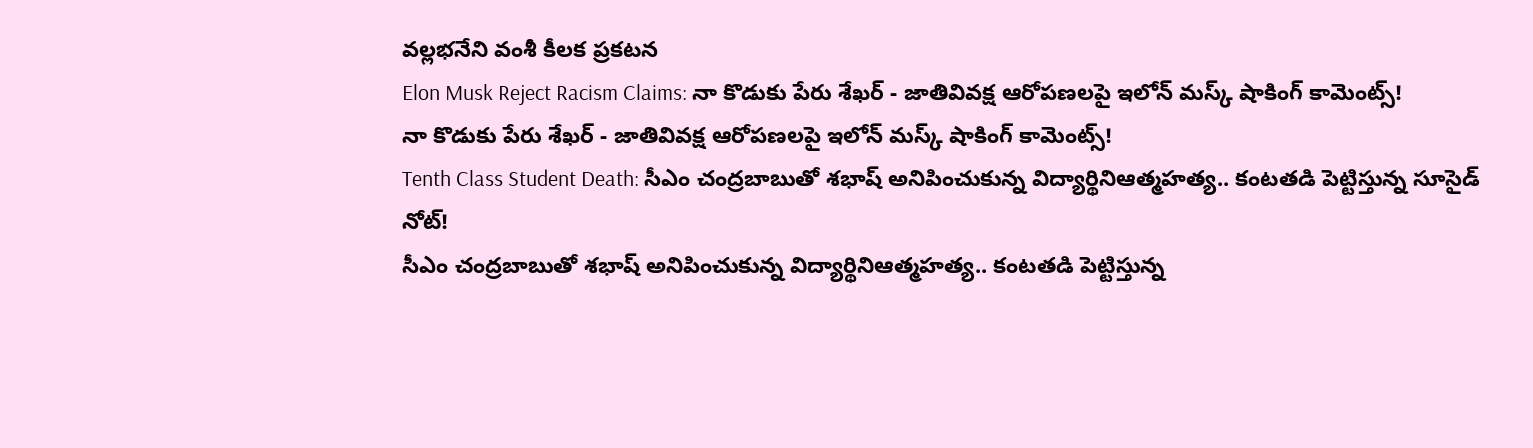వల్లభనేని వంశీ కీలక ప్రకటన
Elon Musk Reject Racism Claims: నా కొడుకు పేరు శేఖర్ - జాతివివక్ష ఆరోపణలపై ఇలోన్ మస్క్ షాకింగ్ కామెంట్స్!
నా కొడుకు పేరు శేఖర్ - జాతివివక్ష ఆరోపణలపై ఇలోన్ మస్క్ షాకింగ్ కామెంట్స్!
Tenth Class Student Death: సీఎం చంద్రబాబుతో శభాష్ అనిపించుకున్న విద్యార్థినిఆత్మహత్య.. కంటతడి పెట్టిస్తున్న సూసైడ్ నోట్!
సీఎం చంద్రబాబుతో శభాష్ అనిపించుకున్న విద్యార్థినిఆత్మహత్య.. కంటతడి పెట్టిస్తున్న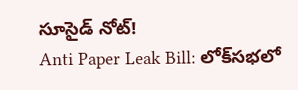సూసైడ్ నోట్!
Anti Paper Leak Bill: లోక్‌సభలో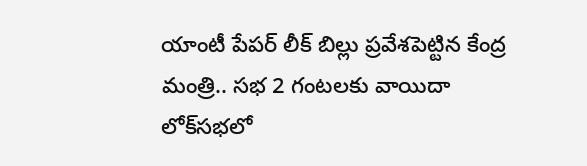యాంటీ పేపర్ లీక్ బిల్లు ప్రవేశపెట్టిన కేంద్ర మంత్రి.. సభ 2 గంటలకు వాయిదా
లోక్‌సభలో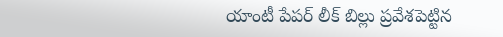యాంటీ పేపర్ లీక్ బిల్లు ప్రవేశపెట్టిన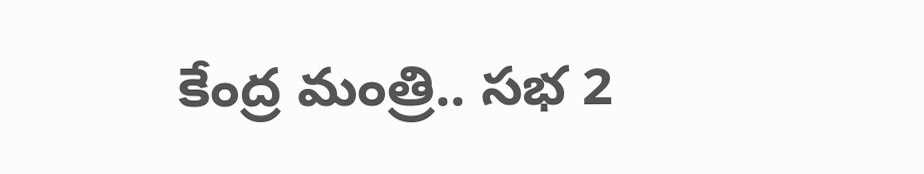కేంద్ర మంత్రి.. సభ 2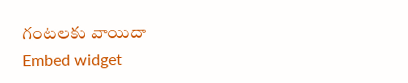గంటలకు వాయిదా
Embed widget